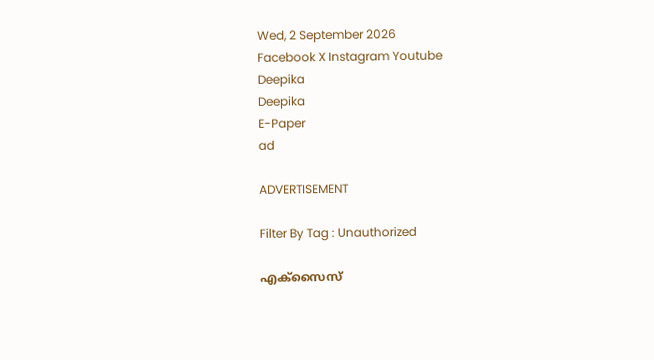Wed, 2 September 2026
Facebook X Instagram Youtube
Deepika
Deepika
E-Paper
ad

ADVERTISEMENT

Filter By Tag : Unauthorized

എക്സൈസ്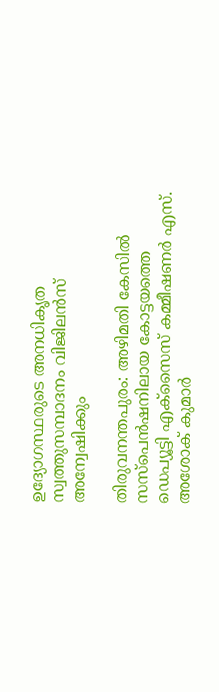ഉദ്യോഗസ്ഥരുടെ അനധികൃത സ്വത്തുസമ്പാദനം വിജിലൻസ് അന്വേഷിക്കും

തിരുവനന്തപുരം: അഴിമതി കേസിൽ സസ്പെൻഷനിലായ കോട്ടയത്തെ ഡെപ്യൂട്ടി എക്സൈസ് കമ്മീഷണർ എസ്. അശോക് കുമാർ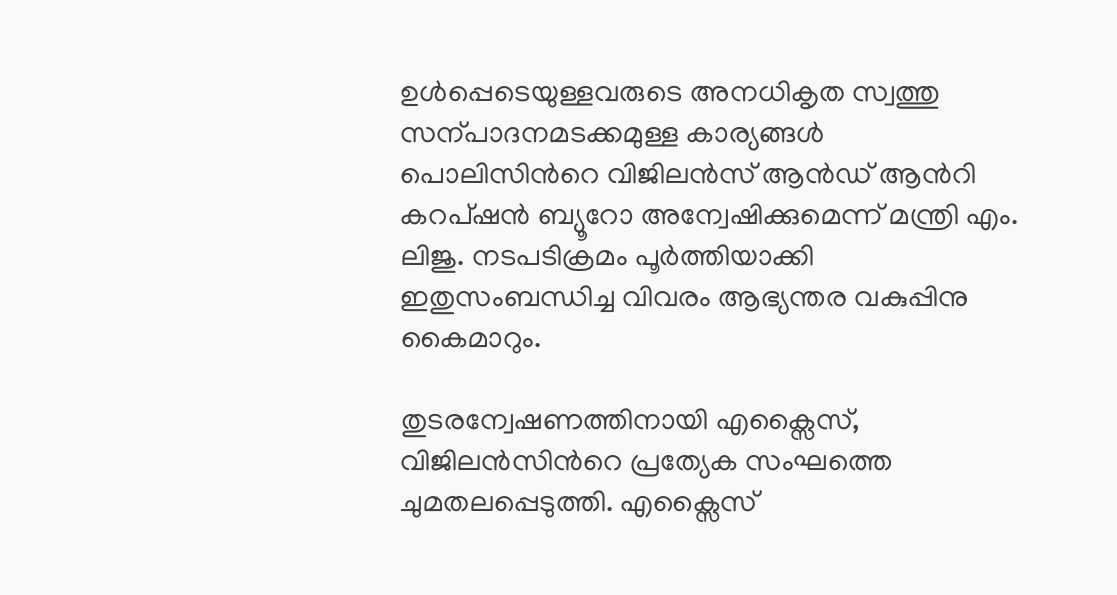ഉൾപ്പെടെയുള്ളവരുടെ അനധികൃത സ്വത്തു സന്പാദനമടക്കമുള്ള കാര്യങ്ങൾ പൊലിസിന്‍റെ വിജിലൻസ് ആൻഡ് ആന്‍റി കറപ്ഷൻ ബ്യൂറോ അന്വേഷിക്കുമെന്ന് മന്ത്രി എം. ലിജു. നടപടിക്രമം പൂർത്തിയാക്കി ഇതുസംബന്ധിച്ച വിവരം ആഭ്യന്തര വകുപ്പിനു കൈമാറും.

തുടരന്വേഷണത്തിനായി എക്സൈസ്, വിജിലൻസിന്‍റെ പ്രത്യേക സംഘത്തെ ചുമതലപ്പെടുത്തി. എക്സൈസ്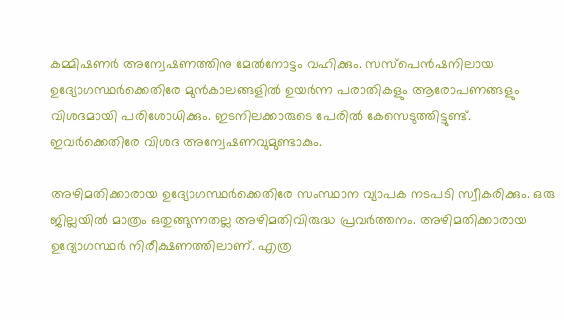കമ്മിഷണർ അന്വേഷണത്തിനു മേൽനോട്ടം വഹിക്കും. സസ്പെൻഷനിലായ ഉദ്യോഗസ്ഥർക്കെതിരേ മുൻകാലങ്ങളിൽ ഉയർന്ന പരാതികളും ആരോപണങ്ങളും വിശദമായി പരിശോധിക്കും. ഇടനിലക്കാരുടെ പേരിൽ കേസെടുത്തിട്ടുണ്ട്. ഇവർക്കെതിരേ വിശദ അന്വേഷണവുമുണ്ടാകും.

അഴിമതിക്കാരായ ഉദ്യോഗസ്ഥർക്കെതിരേ സംസ്ഥാന വ്യാപക നടപടി സ്വീകരിക്കും. ഒരു ജില്ലയിൽ മാത്രം ഒതുങ്ങുന്നതല്ല അഴിമതിവിരുദ്ധ പ്രവർത്തനം. അഴിമതിക്കാരായ ഉദ്യോഗസ്ഥർ നിരീക്ഷണത്തിലാണ്. എത്ര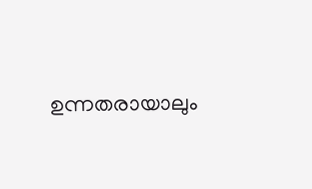ഉന്നതരായാലും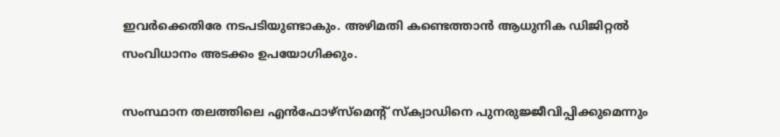ഇവർക്കെതിരേ നടപടിയുണ്ടാകും. അഴിമതി കണ്ടെത്താൻ ആധുനിക ഡിജിറ്റൽ സംവിധാനം അടക്കം ഉപയോഗിക്കും.

സംസ്ഥാന തലത്തിലെ എൻഫോഴ്സ്മെന്‍റ് സ്ക്വാഡിനെ പുനരുജ്ജീവിപ്പിക്കുമെന്നും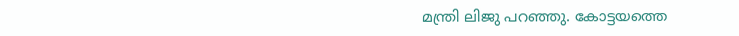മന്ത്രി ലിജു പറഞ്ഞു. കോട്ടയത്തെ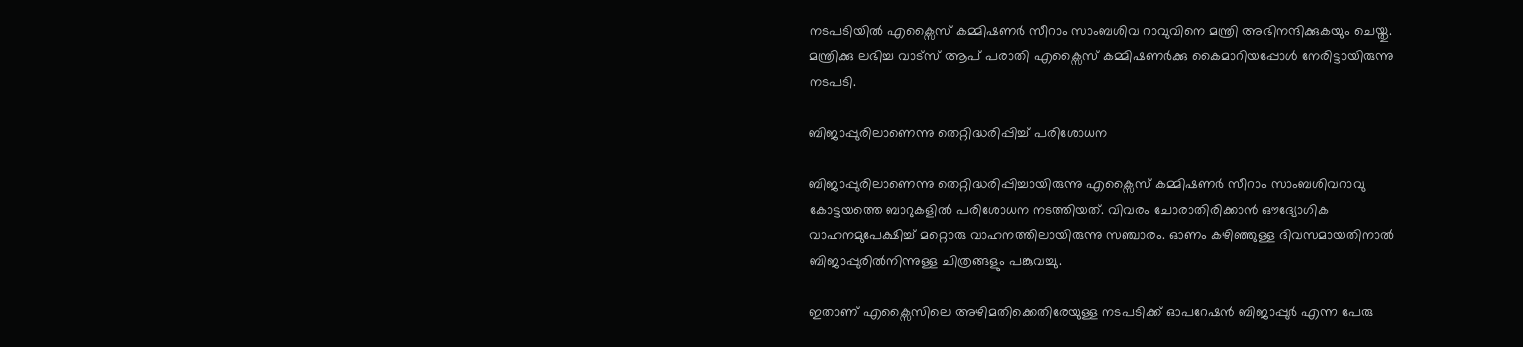നടപടിയിൽ എക്സൈസ് കമ്മിഷണർ സീറാം സാംബശിവ റാവുവിനെ മന്ത്രി അഭിനന്ദിക്കുകയും ചെയ്തു. മന്ത്രിക്കു ലഭിച്ച വാട്സ് ആപ് പരാതി എക്സൈസ് കമ്മിഷണർക്കു കൈമാറിയപ്പോൾ നേരിട്ടായിരുന്നു നടപടി.

ബിജാപ്പുരിലാണെന്നു തെറ്റിദ്ധരിപ്പിച്ച് പരിശോധന

ബിജാപ്പുരിലാണെന്നു തെറ്റിദ്ധരിപ്പിച്ചായിരുന്നു എക്സൈസ് കമ്മിഷണർ സീറാം സാംബശിവറാവു കോട്ടയത്തെ ബാറുകളിൽ പരിശോധന നടത്തിയത്. വിവരം ചോരാതിരിക്കാൻ ഔദ്യോഗിക വാഹനമുപേക്ഷിച്ച് മറ്റൊരു വാഹനത്തിലായിരുന്നു സഞ്ചാരം. ഓണം കഴിഞ്ഞുള്ള ദിവസമായതിനാൽ ബിജാപ്പുരിൽനിന്നുള്ള ചിത്രങ്ങളും പങ്കുവച്ചു.

ഇതാണ് എക്സൈസിലെ അഴിമതിക്കെതിരേയുള്ള നടപടിക്ക് ഓപറേഷൻ ബിജാപ്പുർ എന്ന പേരു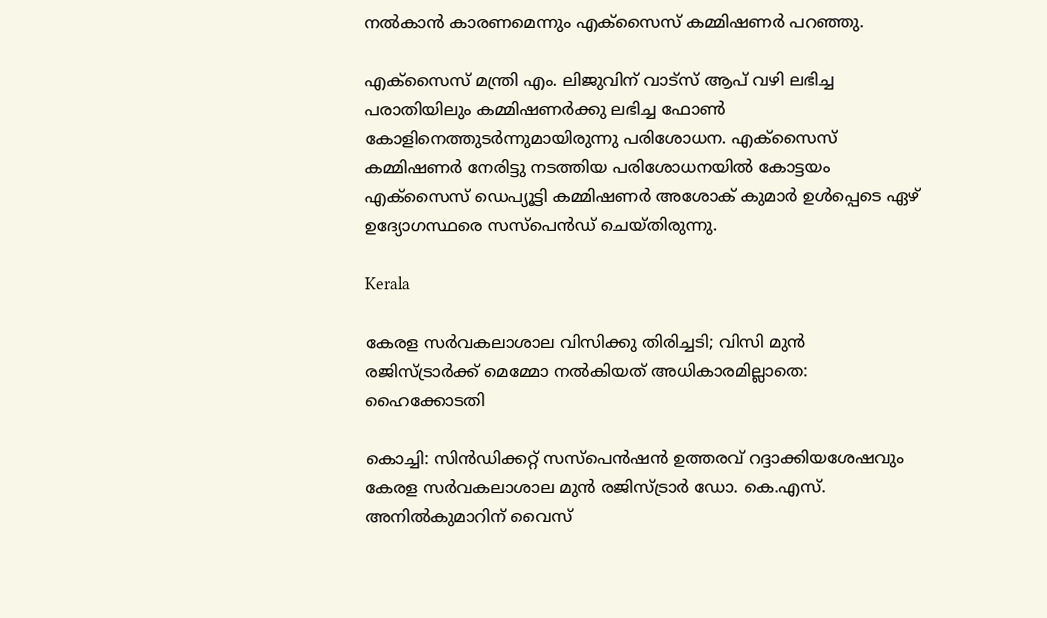നൽകാൻ കാരണമെന്നും എക്സൈസ് കമ്മിഷണർ പറഞ്ഞു.

എക്സൈസ് മന്ത്രി എം. ലിജുവിന് വാട്സ് ആപ് വഴി ലഭിച്ച പരാതിയിലും കമ്മിഷണർക്കു ലഭിച്ച ഫോണ്‍ കോളിനെത്തുടർന്നുമായിരുന്നു പരിശോധന. എക്സൈസ് കമ്മിഷണർ നേരിട്ടു നടത്തിയ പരിശോധനയിൽ കോട്ടയം എക്സൈസ് ഡെപ്യൂട്ടി കമ്മിഷണർ അശോക് കുമാർ ഉൾപ്പെടെ ഏഴ് ഉദ്യോഗസ്ഥരെ സസ്പെൻഡ് ചെയ്തിരുന്നു.

Kerala

കേരള സര്‍വകലാശാല വിസിക്കു തിരിച്ചടി; വിസി മുന്‍ രജിസ്ട്രാര്‍ക്ക് മെമ്മോ നല്‍കിയത് അധികാരമില്ലാതെ: ഹൈക്കോടതി

കൊച്ചി: സിന്‍ഡിക്കറ്റ് സസ്‌പെന്‍ഷന്‍ ഉത്തരവ് റദ്ദാക്കിയശേഷവും കേരള സര്‍വകലാശാല മുന്‍ രജിസ്ട്രാര്‍ ഡോ. കെ.എസ്. അനില്‍കുമാറിന് വൈസ്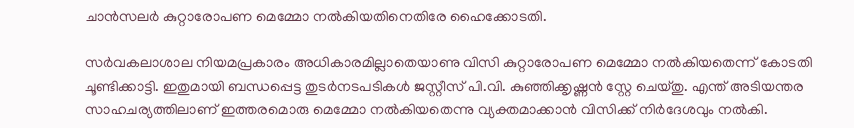ചാന്‍സലര്‍ കുറ്റാരോപണ മെമ്മോ നല്‍കിയതിനെതിരേ ഹൈക്കോടതി.

സര്‍വകലാശാല നിയമപ്രകാരം അധികാരമില്ലാതെയാണു വിസി കുറ്റാരോപണ മെമ്മോ നല്‍കിയതെന്ന് കോടതി ചൂണ്ടിക്കാട്ടി. ഇതുമായി ബന്ധപ്പെട്ട തുടര്‍നടപടികള്‍ ജസ്റ്റീസ് പി.വി. കുഞ്ഞിക്കൃഷ്ണന്‍ സ്റ്റേ ചെയ്തു. എന്ത് അടിയന്തര സാഹചര്യത്തിലാണ് ഇത്തരമൊരു മെമ്മോ നല്‍കിയതെന്നു വ്യക്തമാക്കാന്‍ വിസിക്ക് നിര്‍ദേശവും നല്‍കി.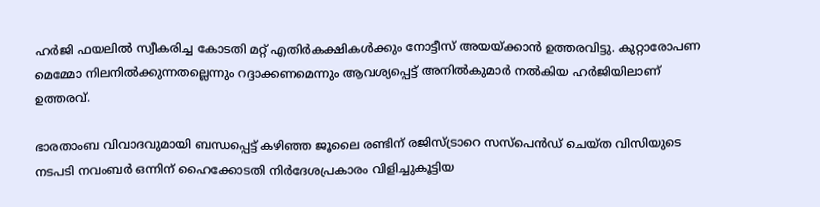ഹര്‍ജി ഫയലില്‍ സ്വീകരിച്ച കോടതി മറ്റ് എതിര്‍കക്ഷികള്‍ക്കും നോട്ടീസ് അയയ്ക്കാൻ ഉത്തരവിട്ടു. കുറ്റാരോപണ മെമ്മോ നിലനില്‍ക്കുന്നതല്ലെന്നും റദ്ദാക്കണമെന്നും ആവശ്യപ്പെട്ട് അനില്‍കുമാര്‍ നല്‍കിയ ഹര്‍ജിയിലാണ് ഉത്തരവ്.

ഭാരതാംബ വിവാദവുമായി ബന്ധപ്പെട്ട് കഴിഞ്ഞ ജൂലൈ രണ്ടിന് രജിസ്ട്രാറെ സസ്‌പെന്‍ഡ് ചെയ്ത വിസിയുടെ നടപടി നവംബര്‍ ഒന്നിന് ഹൈക്കോടതി നിര്‍ദേശപ്രകാരം വിളിച്ചുകൂട്ടിയ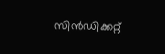സിന്‍ഡിക്കറ്റ്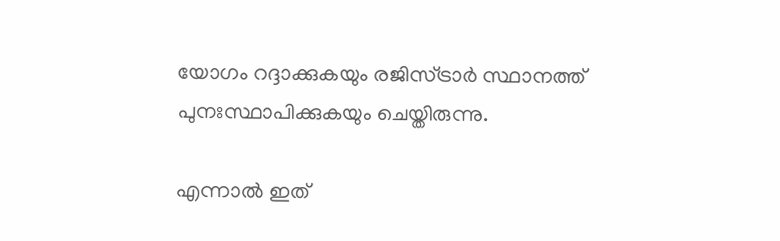യോഗം റദ്ദാക്കുകയും രജിസ്ട്രാര്‍ സ്ഥാനത്ത് പുനഃസ്ഥാപിക്കുകയും ചെയ്തിരുന്നു.

എന്നാല്‍ ഇത്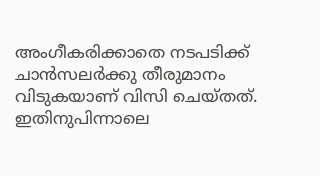അംഗീകരിക്കാതെ നടപടിക്ക് ചാന്‍സലര്‍ക്കു തീരുമാനം വിടുകയാണ് വിസി ചെയ്തത്. ഇതിനുപിന്നാലെ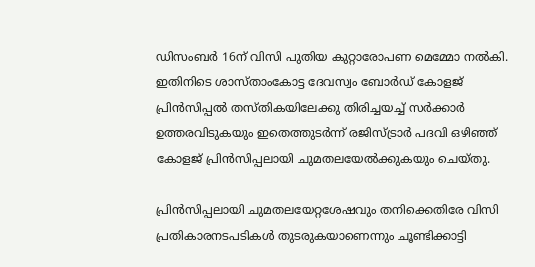ഡിസംബര്‍ 16ന് വിസി പുതിയ കുറ്റാരോപണ മെമ്മോ നല്‍കി. ഇതിനിടെ ശാസ്താംകോട്ട ദേവസ്വം ബോര്‍ഡ് കോളജ് പ്രിന്‍സിപ്പല്‍ തസ്തികയിലേക്കു തിരിച്ചയച്ച് സര്‍ക്കാര്‍ ഉത്തരവിടുകയും ഇതെത്തുടര്‍ന്ന് രജിസ്ട്രാര്‍ പദവി ഒഴിഞ്ഞ് കോളജ് പ്രിന്‍സിപ്പലായി ചുമതലയേല്‍ക്കുകയും ചെയ്തു.

പ്രിന്‍സിപ്പലായി ചുമതലയേറ്റശേഷവും തനിക്കെതിരേ വിസി പ്രതികാരനടപടികള്‍ തുടരുകയാണെന്നും ചൂണ്ടിക്കാട്ടി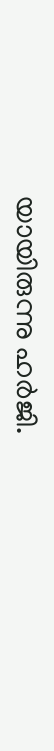യായിരുന്നു ഹര്‍ജി.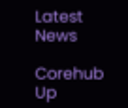Latest News

Corehub Up